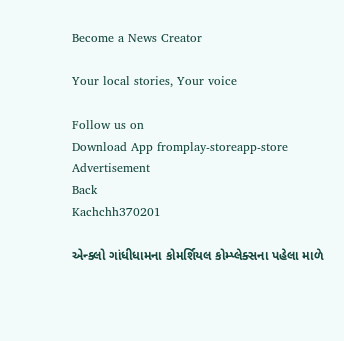Become a News Creator

Your local stories, Your voice

Follow us on
Download App fromplay-storeapp-store
Advertisement
Back
Kachchh370201

એન્ક્લો ગાંધીધામના કોમર્શિયલ કોમ્પ્લેક્સના પહેલા માળે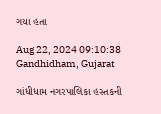ગયા હતા

Aug 22, 2024 09:10:38
Gandhidham, Gujarat

ગાંધીધામ નગરપાલિકા હસ્તકની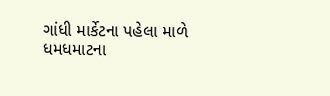ગાંધી માર્કેટના પહેલા માળે ધમધમાટના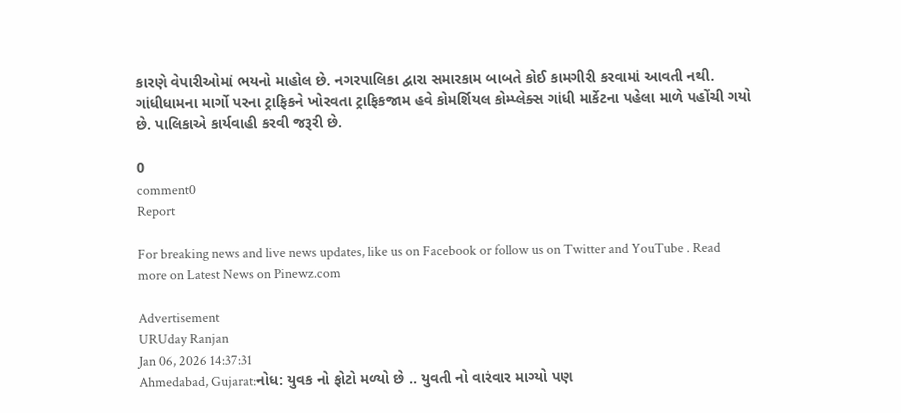કારણે વેપારીઓમાં ભયનો માહોલ છે. નગરપાલિકા દ્વારા સમારકામ બાબતે કોઈ કામગીરી કરવામાં આવતી નથી. ગાંધીધામના માર્ગો પરના ટ્રાફિકને ખોરવતા ટ્રાફિકજામ હવે કોમર્શિયલ કોમ્પ્લેક્સ ગાંધી માર્કેટના પહેલા માળે પહોંચી ગયો છે. પાલિકાએ કાર્યવાહી કરવી જરૂરી છે.

0
comment0
Report

For breaking news and live news updates, like us on Facebook or follow us on Twitter and YouTube . Read more on Latest News on Pinewz.com

Advertisement
URUday Ranjan
Jan 06, 2026 14:37:31
Ahmedabad, Gujarat:નોધ: યુવક નો ફોટો મળ્યો છે .. યુવતી નો વારંવાર માગ્યો પણ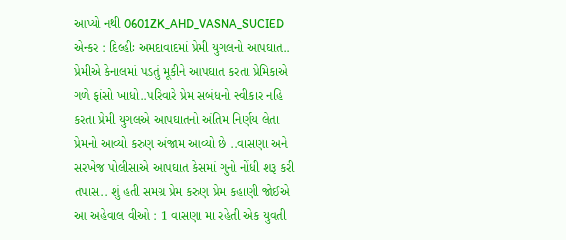આપ્યો નથી 0601ZK_AHD_VASNA_SUCIED એન્કર : દિલ્હીઃ અમદાવાદમાં પ્રેમી યુગલનો આપઘાત.. પ્રેમીએ કેનાલમાં પડતું મૂકીને આપઘાત કરતા પ્રેમિકાએ ગળે ફાંસો ખાધો..પરિવારે પ્રેમ સબંધનો સ્વીકાર નહિ કરતા પ્રેમી યુગલએ આપઘાતનો અંતિમ નિર્ણય લેતા પ્રેમનો આવ્યો કરુણ અંજામ આવ્યો છે ..વાસણા અને સરખેજ પોલીસાએ આપઘાત કેસમાં ગુનો નોંધી શરૂ કરી તપાસ.. શું હતી સમગ્ર પ્રેમ કરુણ પ્રેમ કહાણી જોઈએ આ અહેવાલ વીઓ : 1 વાસણા મા રહેતી એક યુવતી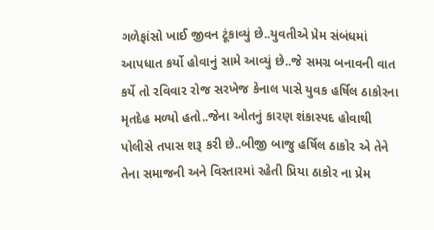ગળેફાંસો ખાઈ જીવન ટૂંકાવ્યું છે..યુવતીએ પ્રેમ સંબંધમાં આપધાત કર્યો હોવાનું સામે આવ્યું છે..જે સમગ્ર બનાવની વાત કર્યે તો રવિવાર રોજ સરખેજ કેનાલ પાસે યુવક હર્ષિલ ઠાકોરના મૃતદેહ મળ્યો હતો..જેના ઓતનું કારણ શંકાસ્પદ હોવાથી પોલીસે તપાસ શરૂ કરી છે..બીજી બાજુ હર્ષિલ ઠાકોર એ તેને તેના સમાજની અને વિસ્તારમાં રહેતી પ્રિયા ઠાકોર ના પ્રેમ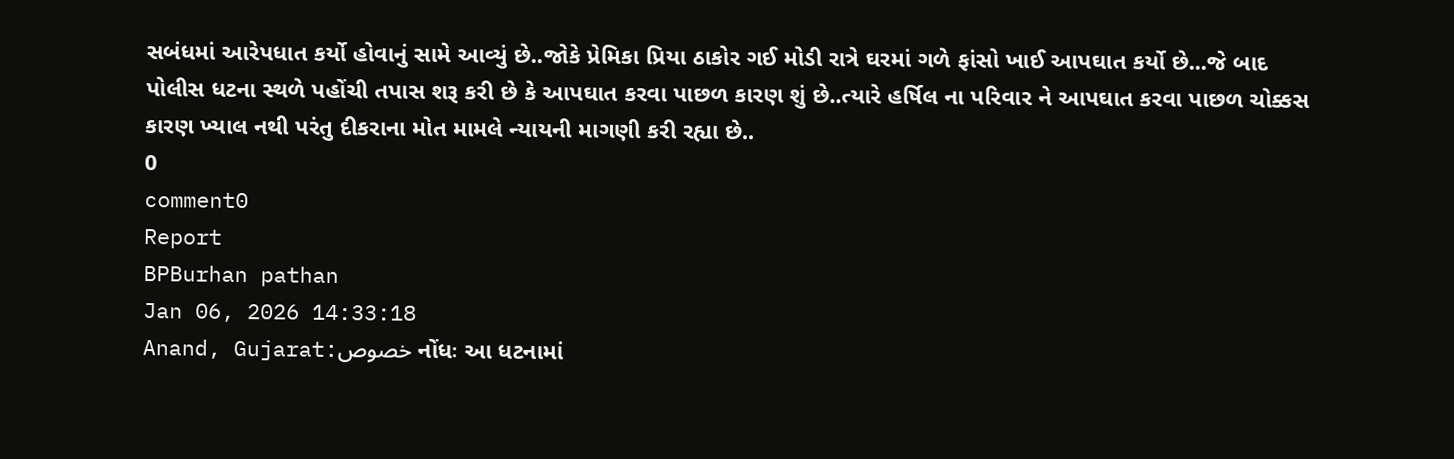સબંધમાં આરેપધાત કર્યો હોવાનું સામે આવ્યું છે..જોકે પ્રેમિકા પ્રિયા ઠાકોર ગઈ મોડી રાત્રે ઘરમાં ગળે ફાંસો ખાઈ આપઘાત કર્યો છે...જે બાદ પોલીસ ધટના સ્થળે પહોંચી તપાસ શરૂ કરી છે કે આપઘાત કરવા પાછળ કારણ શું છે..ત્યારે હર્ષિલ ના પરિવાર ને આપઘાત કરવા પાછળ ચોક્કસ કારણ ખ્યાલ નથી પરંતુ દીકરાના મોત મામલે ન્યાયની માગણી કરી રહ્યા છે..
0
comment0
Report
BPBurhan pathan
Jan 06, 2026 14:33:18
Anand, Gujarat:خصوص નોંધઃ આ ધટનામાં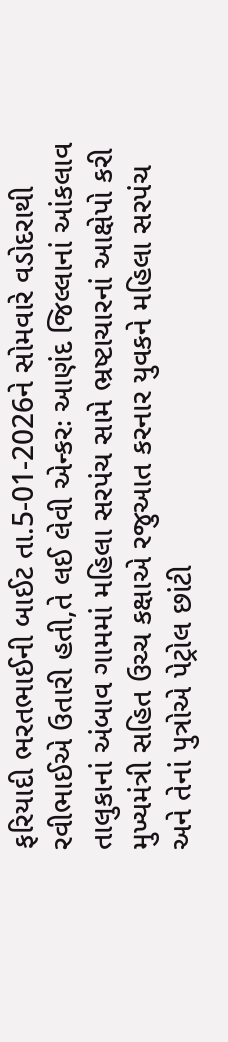ફરિયાદી ભરતભાઈની બાઈટ તા.5-01-2026ને સોમવારે વડોદરાથી રવીભાઈએ ઉતારી હતી,તે લઈ લેવી એન્કરઃ આણંદ જિલ્લાનાં આંકલાવ તાલુકાનાં અંબાવ ગામમાં મહિલા સરપંચ સામે ભ્રષ્ટાચારનાં આક્ષેપો કરી મુખ્યમંત્રી સહિત ઉચ્ચ કક્ષાએ રજુઆત કરનાર યુવકને મહિલા સરપંચ અને તેનાં પુત્રોએ પેટ્રોલ છાંટી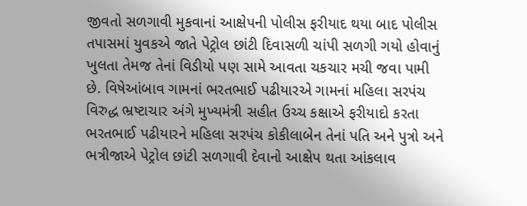જીવતો સળગાવી મુકવાનાં આક્ષેપની પોલીસ ફરીયાદ થયા બાદ પોલીસ તપાસમાં યુવકએ જાતે પેટ્રોલ છાંટી દિવાસળી ચાંપી સળગી ગયો હોવાનું ખુલતા તેમજ તેનાં વિડીયો પણ સામે આવતા ચકચાર મચી જવા પામી છે. વિષેઆંબાવ ગામનાં ભરતભાઈ પઢીયારએ ગામનાં મહિલા સરપંચ વિરુદ્ધ ભ્રષ્ટાચાર અંગે મુખ્યમંત્રી સહીત ઉચ્ચ કક્ષાએ ફરીયાદો કરતા ભરતભાઈ પઢીયારને મહિલા સરપંચ કોકીલાબેન તેનાં પતિ અને પુત્રો અને ભત્રીજાએ પેટ્રોલ છાંટી સળગાવી દેવાનો આક્ષેપ થતા આંકલાવ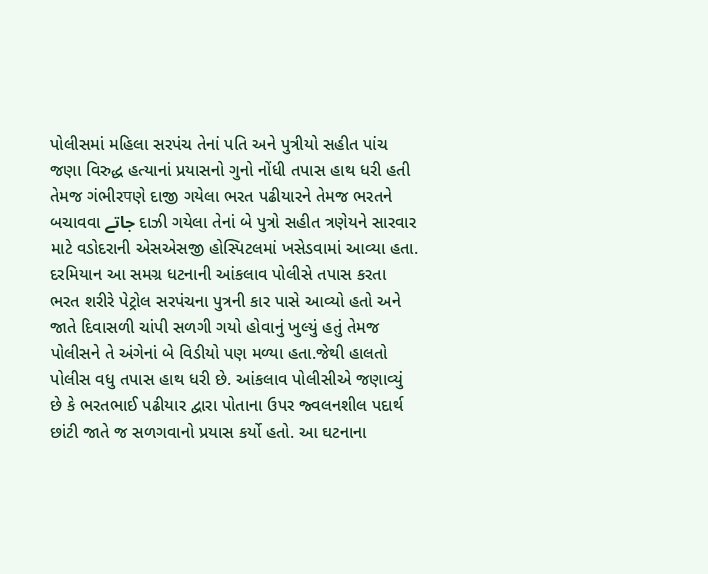પોલીસમાં મહિલા સરપંચ તેનાં પતિ અને પુત્રીયો સહીત પાંચ જણા વિરુદ્ધ હત્યાનાં પ્રયાસનો ગુનો નોંધી તપાસ હાથ ધરી હતી તેમજ ગંભીરपણે દાજી ગયેલા ભરત પઢીયારને તેમજ ભરતને બચાવવા جاتے દાઝી ગયેલા તેનાં બે પુત્રો સહીત ત્રણેયને સારવાર માટે વડોદરાની એસએસજી હોસ્પિટલમાં ખસેડવામાં આવ્યા હતા. દરમિયાન આ સમગ્ર ધટનાની આંકલાવ પોલીસે તપાસ કરતા ભરત શરીરે પેટ્રોલ સરપંચના પુત્રની કાર પાસે આવ્યો હતો અને જાતે દિવાસળી ચાંપી સળગી ગયો હોવાનું ખુલ્યું હતું તેમજ પોલીસને તે અંગેનાં બે વિડીયો પણ મળ્યા હતા.જેથી હાલતો પોલીસ વધુ તપાસ હાથ ધરી છે. આંકલાવ પોલીસીએ જણાવ્યું છે કે ભરતભાઈ પઢીયાર દ્વારા પોતાના ઉપર જ્વલનશીલ પદાર્થ છાંટી જાતે જ સળગવાનો પ્રયાસ કર્યો હતો. આ ઘટનાના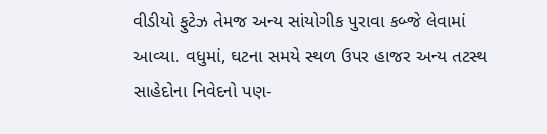વીડીયો ફુટેઝ તેમજ અન્ય સાંયોગીક પુરાવા કબ્જે લેવામાં આવ્યા. વધુમાં, ઘટના સમયે સ્થળ ઉપર હાજર અન્ય તટસ્થ સાહેદોના નિવેદનો પણ-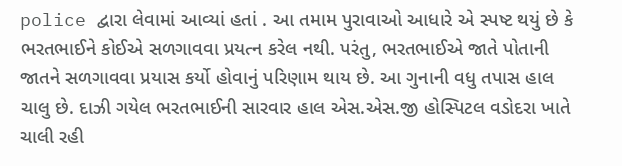police દ્વારા લેવામાં આવ્યાં હતાં . આ તમામ પુરાવાઓ આધારે એ સ્પષ્ટ થયું છે કે ભરતભાઈને કોઈએ સળગાવવા પ્રયત્ન કરેલ નથી. પરંતુ, ભરતભાઈએ જાતે પોતાની જાતને સળગાવવા પ્રયાસ કર્યો હોવાનું પરિણામ થાય છે. આ ગુનાની વધુ તપાસ હાલ ચાલુ છે. દાઝી ગયેલ ભરતભાઈની સારવાર હાલ એસ.એસ.જી હોસ્પિટલ વડોદરા ખાતે ચાલી રહી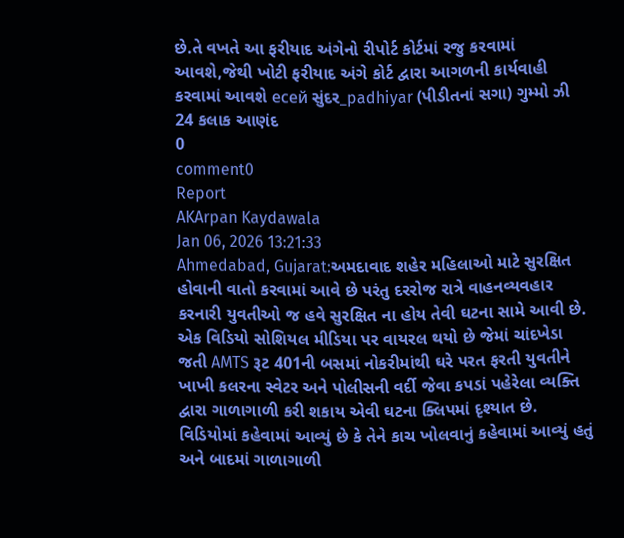છે.તે વખતે આ ફરીયાદ અંગેનો રીપોર્ટ કોર્ટમાં રજુ કરવામાં આવશે,જેથી ખોટી ફરીયાદ અંગે કોર્ટ દ્વારા આગળની કાર્યવાહી કરવામાં આવશે есей સુંદર_padhiyar (પીડીતનાં સગા) ગુમ્મો ઝી 24 કલાક આણંદ
0
comment0
Report
AKArpan Kaydawala
Jan 06, 2026 13:21:33
Ahmedabad, Gujarat:અમદાવાદ શહેર મહિલાઓ માટે સુરક્ષિત હોવાની વાતો કરવામાં આવે છે પરંતુ દરરોજ રાત્રે વાહનવ્યવહાર કરનારી યુવતીઓ જ હવે સુરક્ષિત ના હોય તેવી ઘટના સામે આવી છે. એક વિડિયો સોશિયલ મીડિયા પર વાયરલ થયો છે જેમાં ચાંદખેડા જતી AMTS રૂટ 401ની બસમાં નોકરીમાંથી ઘરે પરત ફરતી યુવતીને ખાખી કલરના સ્વેટર અને પોલીસની વર્દી જેવા કપડાં પહેરેલા વ્યક્તિ દ્વારા ગાળાગાળી કરી શકાય એવી ઘટના ક્લિપમાં દૃશ્યાત છે. વિડિયોમાં કહેવામાં આવ્યું છે કે તેને કાચ ખોલવાનું કહેવામાં આવ્યું હતું અને બાદમાં ગાળાગાળી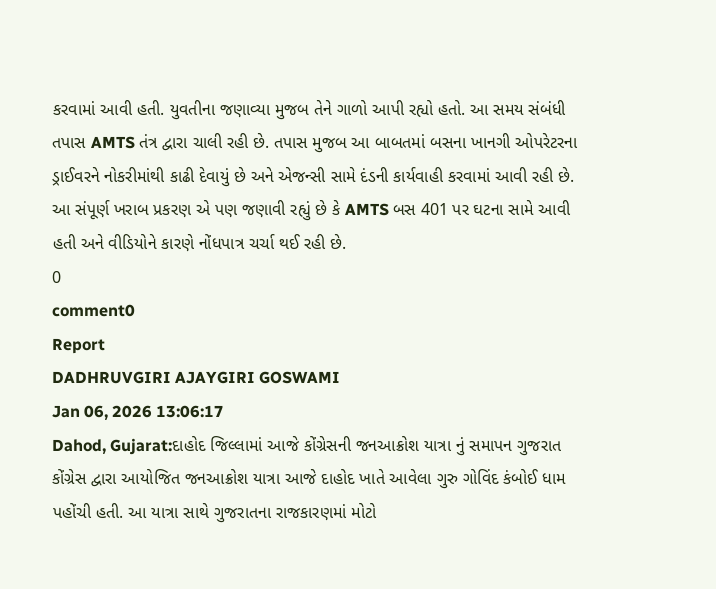કરવામાં આવી હતી. યુવતીના જણાવ્યા મુજબ તેને ગાળો આપી રહ્યો હતો. આ સમય સંબંધી તપાસ AMTS તંત્ર દ્વારા ચાલી રહી છે. તપાસ મુજબ આ બાબતમાં બસના ખાનગી ઓપરેટરના ડ્રાઈવરને નોકરીમાંથી કાઢી દેવાયું છે અને એજન્સી સામે દંડની કાર્યવાહી કરવામાં આવી રહી છે. આ સંપૂર્ણ ખરાબ પ્રકરણ એ પણ જણાવી રહ્યું છે કે AMTS બસ 401 પર ઘટના સામે આવી હતી અને વીડિયોને કારણે નોંધપાત્ર ચર્ચા થઈ રહી છે.
0
comment0
Report
DADHRUVGIRI AJAYGIRI GOSWAMI
Jan 06, 2026 13:06:17
Dahod, Gujarat:દાહોદ જિલ્લામાં આજે કોંગ્રેસની જનઆક્રોશ યાત્રા નું સમાપન ગુજરાત કોંગ્રેસ દ્વારા આયોજિત જનઆક્રોશ યાત્રા આજે દાહોદ ખાતે આવેલા ગુરુ ગોવિંદ કંબોઈ ધામ પહોંચી હતી. આ યાત્રા સાથે ગુજરાતના રાજકારણમાં મોટો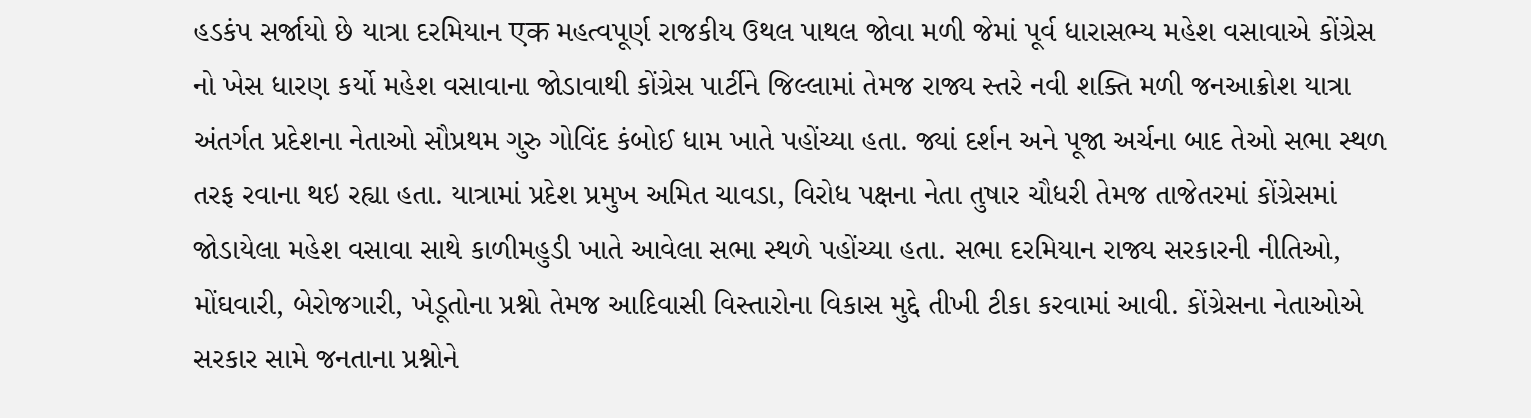હડકંપ સર્જાયો છે યાત્રા દરમિયાન एक મહત્વપૂર્ણ રાજકીય ઉથલ પાથલ જોવા મળી જેમાં પૂર્વ ધારાસભ્ય મહેશ વસાવાએ કોંગ્રેસ નો ખેસ ધારણ કર્યો મહેશ વસાવાના જોડાવાથી કોંગ્રેસ પાર્ટીને જિલ્લામાં તેમજ રાજ્ય સ્તરે નવી શક્તિ મળી જનઆક્રોશ યાત્રા અંતર્ગત પ્રદેશના નેતાઓ સૌપ્રથમ ગુરુ ગોવિંદ કંબોઈ ધામ ખાતે પહોંચ્યા હતા. જ્યાં દર્શન અને પૂજા અર્ચના બાદ તેઓ સભા સ્થળ તરફ રવાના થઇ રહ્યા હતા. યાત્રામાં પ્રદેશ પ્રમુખ અમિત ચાવડા, વિરોધ પક્ષના નેતા તુષાર ચૌધરી તેમજ તાજેતરમાં કોંગ્રેસમાં જોડાયેલા મહેશ વસાવા સાથે કાળીમહુડી ખાતે આવેલા સભા સ્થળે પહોંચ્યા હતા. સભા દરમિયાન રાજ્ય સરકારની નીતિઓ, મોંઘવારી, બેરોજગારી, ખેડૂતોના પ્રશ્નો તેમજ આદિવાસી વિસ્તારોના વિકાસ મુદ્દે તીખી ટીકા કરવામાં આવી. કોંગ્રેસના નેતાઓએ સરકાર સામે જનતાના પ્રશ્નોને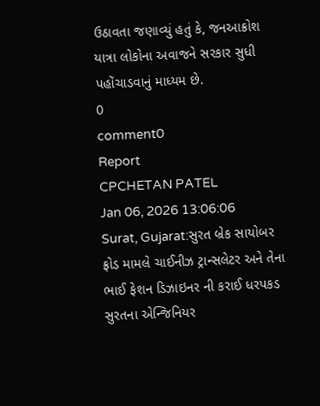ઉઠાવતા જણાવ્યું હતું કે, જનઆક્રોશ યાત્રા લોકોના અવાજને સરકાર સુધી પહોંચાડવાનું માધ્યમ છે.
0
comment0
Report
CPCHETAN PATEL
Jan 06, 2026 13:06:06
Surat, Gujarat:સુરત બ્રેક સાયોબર ફ્રોડ મામલે ચાઈનીઝ ટ્રાન્સલેટર અને તેના ભાઈ ફેશન ડિઝાઇનર ની કરાઈ ધરપકડ સુરતના એન્જિનિયર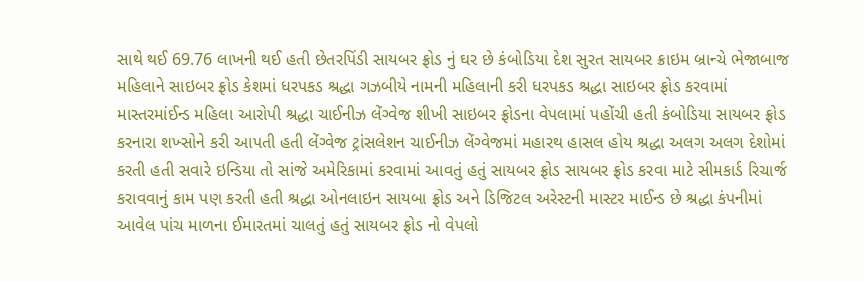સાથે થઈ 69.76 લાખની થઈ હતી છેતરપિંડી સાયબર ફ્રોડ નું ઘર છે કંબોડિયા દેશ સુરત સાયબર ક્રાઇમ બ્રાન્ચે ભેજાબાજ મહિલાને સાઇબર ફ્રોડ કેશમાં ધરપકડ શ્રદ્ધા ગઝબીયે નામની મહિલાની કરી ધરપકડ શ્રદ્ધા સાઇબર ફ્રોડ કરવામાં માસ્તરમાંઈન્ડ મહિલા આરોપી શ્રદ્ધા ચાઈનીઝ લેંગ્વેજ શીખી સાઇબર ફ્રોડના વેપલામાં પહોંચી હતી કંબોડિયા સાયબર ફ્રોડ કરનારા શખ્સોને કરી આપતી હતી લેંગ્વેજ ટ્રાંસલેશન ચાઈનીઝ લેંગ્વેજમાં મહારથ હાસલ હોય શ્રદ્ધા અલગ અલગ દેશોમાં કરતી હતી સવારે ઇન્ડિયા તો સાંજે અમેરિકામાં કરવામાં આવતું હતું સાયબર ફ્રોડ સાયબર ફ્રોડ કરવા માટે સીમકાર્ડ રિચાર્જ કરાવવાનું કામ પણ કરતી હતી શ્રદ્ધા ઓનલાઇન સાયબા ફ્રોડ અને ડિજિટલ અરેસ્ટની માસ્ટર માઈન્ડ છે શ્રદ્ધા કંપનીમાં આવેલ પાંચ માળના ઈમારતમાં ચાલતું હતું સાયબર ફ્રોડ નો વેપલો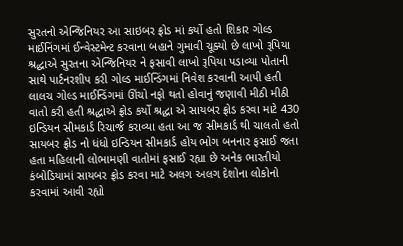સુરતનો એન્જિનિયર આ સાઇબર ફ્રોડ માં કર્યો હતો શિકાર ગોલ્ડ માઈનિંગમાં ઈન્વેસ્ટમેન્ટ કરવાના બહાને ગુમાવી ચૂક્યો છે લાખો રૂપિયા શ્રદ્ધાએ સુરતના એન્જિનિયર ને ફસાવી લાખો રૂપિયા પડાવ્યા પોતાની સાથે પાર્ટનરશીપ કરી ગોલ્ડ માઈન્ડિંગમાં નિવેશ કરવાની આપી હતી લાલચ ગોલ્ડ માઈન્ડિંગમાં ઊંચો નફો થતો હોવાનું જણાવી મીઠી મીઠી વાતો કરી હતી શ્રદ્ધાએ ફ્રોડ કર્યો શ્રદ્ધા એ સાયબર ફ્રોડ કરવા માટે 430 ઇન્ડિયન સીમકાર્ડ રિચાર્જ કરાવ્યા હતા આ જ સીમકાર્ડ થી ચાલતો હતો સાયબર ફ્રોડ નો ધંધો ઇન્ડિયન સીમકાર્ડ હોય ભોગ બનનાર ફસાઈ જતા હતા મહિલાની લોભામણી વાતોમાં ફસાઈ રહ્યા છે અનેક ભારતીયો કંબોડિયામાં સાયબર ફ્રોડ કરવા માટે અલગ અલગ દેશોના લોકોનો કરવામાં આવી રહ્યો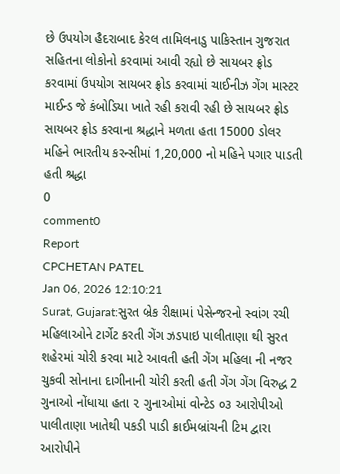છે ઉપયોગ હૈદરાબાદ કેરલ તામિલનાડુ પાકિસ્તાન ગુજરાત સહિતના લોકોનો કરવામાં આવી રહ્યો છે સાયબર ફ્રોડ કરવામાં ઉપયોગ સાયબર ફ્રોડ કરવામાં ચાઈનીઝ ગેંગ માસ્ટર માઈન્ડ જે કંબોડિયા ખાતે રહી કરાવી રહી છે સાયબર ફ્રોડ સાયબર ફ્રોડ કરવાના શ્રદ્ધાને મળતા હતા 15000 ડોલર મહિને ભારતીય કરન્સીમાં 1,20,000 નો મહિને પગાર પાડતી હતી શ્રદ્ધા
0
comment0
Report
CPCHETAN PATEL
Jan 06, 2026 12:10:21
Surat, Gujarat:સુરત બ્રેક રીક્ષામાં પેસેન્જરનો સ્વાંગ રચી મહિલાઓને ટાર્ગેટ કરતી ગેંગ ઝડપાઇ પાલીતાણા થી સુરત શહેરમાં ચોરી કરવા માટે આવતી હતી ગેંગ મહિલા ની નજર ચુકવી સોનાના દાગીનાની ચોરી કરતી હતી ગેંગ ગેંગ વિરુદ્ધ 2 ગુનાઓ નોંધાયા હતા ૨ ગુનાઓમાં વોન્ટેડ ૦૩ આરોપીઓ પાલીતાણા ખાતેથી પકડી પાડી ક્રાઈમબ્રાંચની ટિમ દ્વારા આરોપીને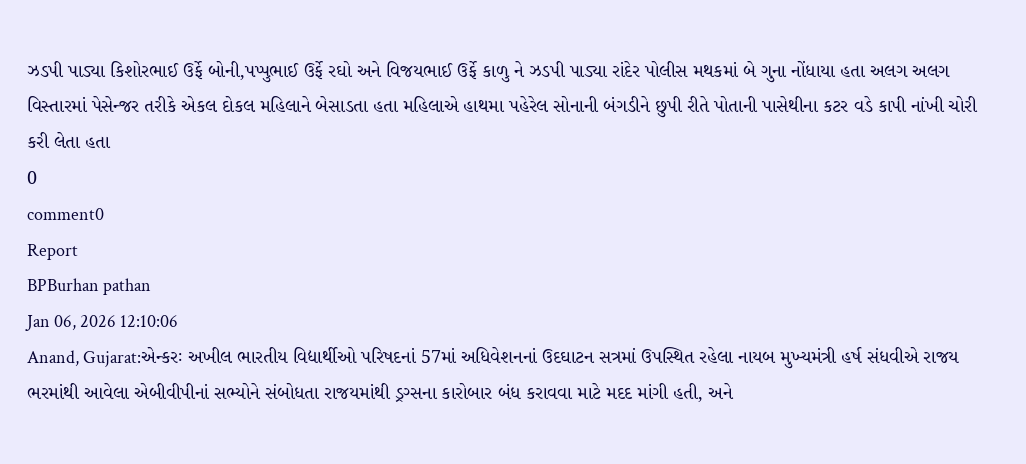ઝડપી પાડ્યા કિશોરભાઈ ઉર્ફે બોની,પપ્પુભાઈ ઉર્ફે રઘો અને વિજયભાઈ ઉર્ફે કાળુ ને ઝડપી પાડ્યા રાંદેર પોલીસ મથકમાં બે ગુના નોંધાયા હતા અલગ અલગ વિસ્તારમાં પેસેન્જર તરીકે એકલ દોકલ મહિલાને બેસાડતા હતા મહિલાએ હાથમા પહેરેલ સોનાની બંગડીને છુપી રીતે પોતાની પાસેથીના કટર વડે કાપી નાંખી ચોરી કરી લેતા હતા
0
comment0
Report
BPBurhan pathan
Jan 06, 2026 12:10:06
Anand, Gujarat:એન્કરઃ અખીલ ભારતીય વિદ્યાર્થીઓ પરિષદનાં 57માં અધિવેશનનાં ઉદઘાટન સત્રમાં ઉપસ્થિત રહેલા નાયબ મુખ્યમંત્રી હર્ષ સંધવીએ રાજય ભરમાંથી આવેલા એબીવીપીનાં સભ્યોને સંબોધતા રાજયમાંથી ડ્રગ્સના કારોબાર બંધ કરાવવા માટે મદદ માંગી હતી, અને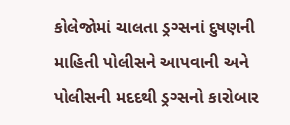કોલેજોમાં ચાલતા ડ્રગ્સનાં દુષણની માહિતી પોલીસને આપવાની અને પોલીસની મદદથી ડ્રગ્સનો કારોબાર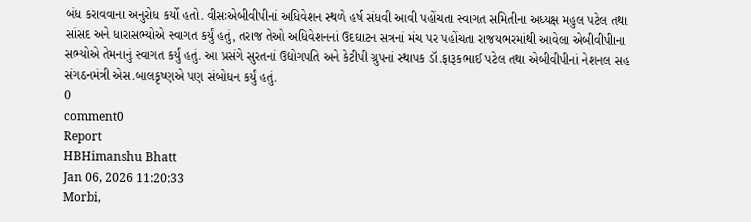બંધ કરાવવાના અનુરોધ કર્યો હતો. વીસઃએબીવીપીનાં અધિવેશન સ્થળે હર્ષ સંધવી આવી પહોંચતા સ્વાગત સમિતીના અધ્યક્ષ મહુલ પટેલ તથા સાંસદ અને ધારાસભ્યોએ સ્વાગત કર્યું હતું, તરાજ તેઓ અધિવેશનનાં ઉદઘાટન સત્રનાં મંચ પર પહોંચતા રાજયભરમાંથી આવેલા એબીવીપીાના સભ્યોએ તેમનાનું સ્વાગત કર્યું હતું. આ પ્રસંગે સુરતનાં ઉદ્યોગપતિ અને કેટીપી ગ્રુપનાં સ્થાપક ડૉ.ફારૂકભાઈ પટેલ તથા એબીવીપીનાં નેશનલ સહ સંગઠનમંત્રી એસ.બાલકૃષ્ણએ પણ સંબોધન કર્યું હતું.
0
comment0
Report
HBHimanshu Bhatt
Jan 06, 2026 11:20:33
Morbi,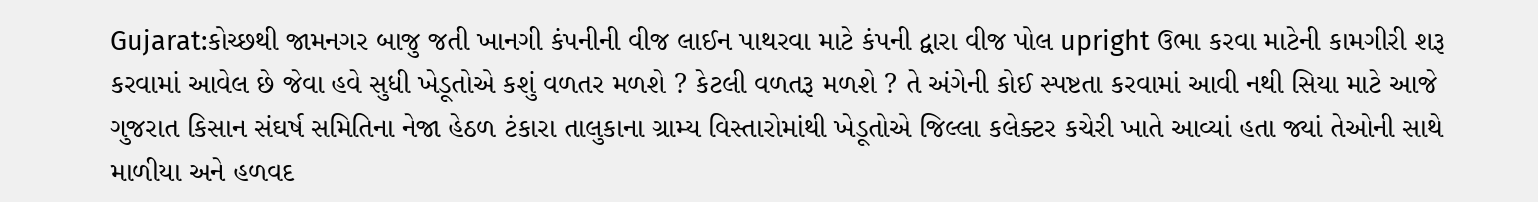Gujarat:કોચ્છથી જામનગર બાજુ જતી ખાનગી કંપનીની વીજ લાઈન પાથરવા માટે કંપની દ્વારા વીજ પોલ upright ઉભા કરવા માટેની કામગીરી શરૂ કરવામાં આવેલ છે જેવા હવે સુધી ખેડૂતોએ કશું વળતર મળશે ? કેટલી વળતરૂ મળશે ? તે અંગેની કોઈ સ્પષ્ટતા કરવામાં આવી નથી સિયા માટે આજે ગુજરાત કિસાન સંઘર્ષ સમિતિના નેજા હેઠળ ટંકારા તાલુકાના ગ્રામ્ય વિસ્તારોમાંથી ખેડૂતોએ જિલ્લા કલેક્ટર કચેરી ખાતે આવ્યાં હતા જ્યાં તેઓની સાથે માળીયા અને હળવદ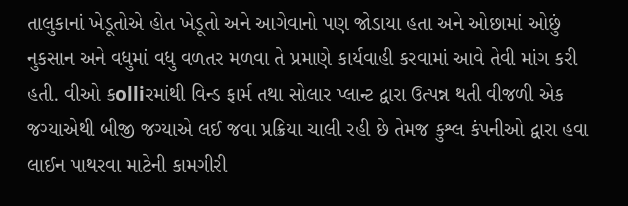તાલુકાનાં ખેડૂતોએ હોત ખેડૂતો અને આગેવાનો પણ જોડાયા હતા અને ઓછામાં ઓછું નુકસાન અને વધુમાં વધુ વળતર મળવા તે પ્રમાણે કાર્યવાહી કરવામાં આવે તેવી માંગ કરી હતી. વીઓ કolliરમાંથી વિન્ડ ફાર્મ તથા સોલાર પ્લાન્ટ દ્વારા ઉત્પન્ન થતી વીજળી એક જગ્યાએથી બીજી જગ્યાએ લઈ જવા પ્રક્રિયા ચાલી રહી છે તેમજ કુશ્લ કંપનીઓ દ્વારા હવા લાઈન પાથરવા માટેની કામગીરી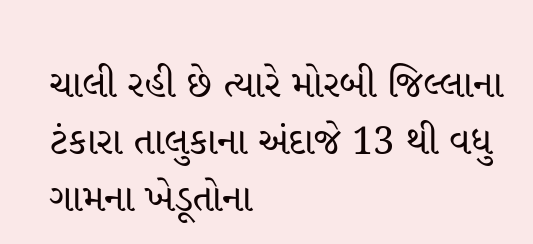ચાલી રહી છે ત્યારે મોરબી જિલ્લાના ટંકારા તાલુકાના અંદાજે 13 થી વધુ ગામના ખેડૂતોના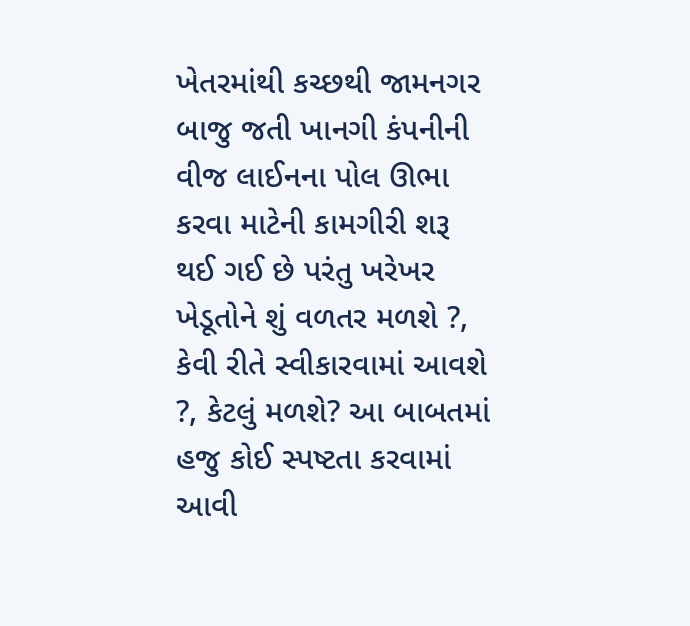ખેતરમાંથી કચ્છથી જામનગર બાજુ જતી ખાનગી કંપનીની વીજ લાઈનના પોલ ઊભા કરવા માટેની કામગીરી શરૂ થઈ ગઈ છે પરંતુ ખરેખર ખેડૂતોને શું વળતર મળશે ?, કેવી રીતે સ્વીકારવામાં આવશે ?, કેટલું મળશે? આ બાબતમાં હજુ કોઈ સ્પષ્ટતા કરવામાં આવી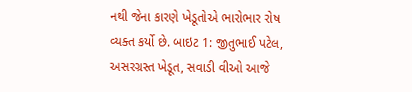નથી જેના કારણે ખેડૂતોએ ભારોભાર રોષ વ્યક્ત કર્યો છે. બાઇટ 1: જીતુભાઈ પટેલ, અસરગ્રસ્ત ખેડૂત, સવાડી વીઓ આજે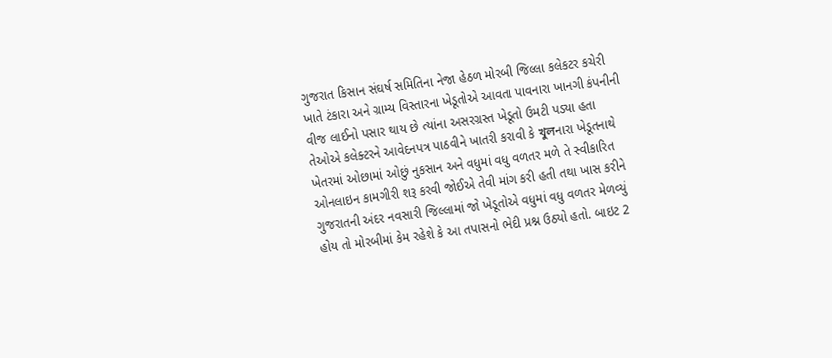ગુજરાત કિસાન સંઘર્ષ સમિતિના નેજા હેઠળ મોરબી જિલ્લા કલેકટર કચેરી ખાતે ટંકારા અને ગ્રામ્ય વિસ્તારના ખેડૂતોએ આવતા પાવનારા ખાનગી કંપનીની વીજ લાઈનો પસાર થાય છે ત્યાંના અસરગ્રસ્ત ખેડૂતો ઉમટી પડ્યા હતા તેઓએ કલેક્ટરને આવેદનપત્ર પાઠવીને ખાતરી કરાવી કે খুলનારા ખેડૂતનાથે ખેતરમાં ઓછામાં ઓછું નુકસાન અને વધુમાં વધુ વળતર મળે તે સ્વીકારિત ઓનલાઇન કામગીરી શરૂ કરવી જોઈએ તેવી માંગ કરી હતી તથા ખાસ કરીને ગુજરાતની અંદર નવસારી જિલ્લામાં જો ખેડૂતોએ વધુમાં વધુ વળતર મેળવ્યું હોય તો મોરબીમાં કેમ રહેશે કે આ તપાસનો ભેદી પ્રશ્ન ઉઠ્યો હતો. બાઇટ 2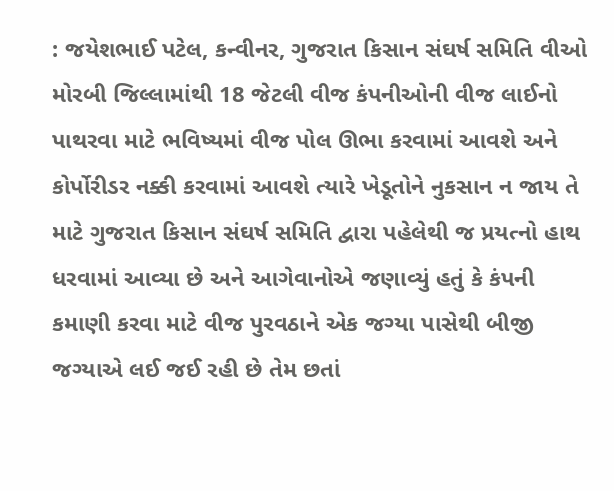: જયેશભાઈ પટેલ, કન્વીનર, ગુજરાત કિસાન સંઘર્ષ સમિતિ વીઓ મોરબી જિલ્લામાંથી 18 જેટલી વીજ કંપનીઓની વીજ લાઈનો પાથરવા માટે ભવિષ્યમાં વીજ પોલ ઊભા કરવામાં આવશે અને કોર્પોરીડર નક્કી કરવામાં આવશે ત્યારે ખેડૂતોને નુકસાન ન જાય તે માટે ગુજરાત કિસાન સંઘર્ષ સમિતિ દ્વારા પહેલેથી જ પ્રયત્નો હાથ ધરવામાં આવ્યા છે અને આગેવાનોએ જણાવ્યું હતું કે કંપની કમાણી કરવા માટે વીજ પુરવઠાને એક જગ્યા પાસેથી બીજી જગ્યાએ લઈ જઈ રહી છે તેમ છતાં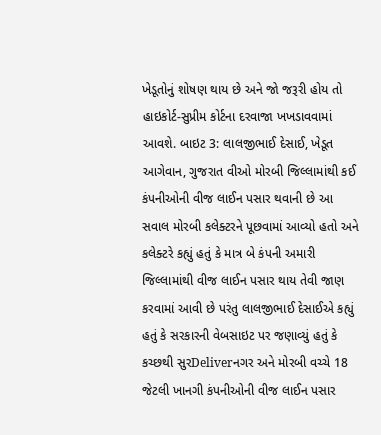ખેડૂતોનું શોષણ થાય છે અને જો જરૂરી હોય તો હાઇકોર્ટ-સુપ્રીમ કોર્ટના દરવાજા ખખડાવવામાં આવશે. બાઇટ 3: લાલજીભાઈ દેસાઈ, ખેડૂત આગેવાન, ગુજરાત વીઓ મોરબી જિલ્લામાંથી કઈ કંપનીઓની વીજ લાઈન પસાર થવાની છે આ સવાલ મોરબી કલેક્ટરને પૂછવામાં આવ્યો હતો અને કલેક્ટરે કહ્યું હતું કે માત્ર બે કંપની અમારી જિલ્લામાંથી વીજ લાઈન પસાર થાય તેવી જાણ કરવામાં આવી છે પરંતુ લાલજીભાઈ દેસાઈએ કહ્યું હતું કે સરકારની વેબસાઇટ પર જણાવ્યું હતું કે કચ્છથી સુરDeliverનગર અને મોરબી વચ્ચે 18 જેટલી ખાનગી કંપનીઓની વીજ લાઈન પસાર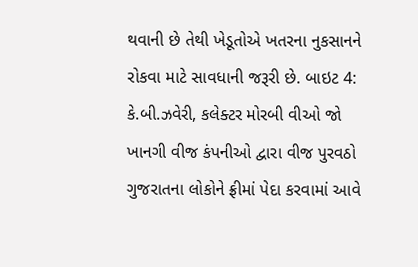થવાની છે તેથી ખેડૂતોએ ખતરના નુકસાનને રોકવા માટે સાવધાની જરૂરી છે. બાઇટ 4: કે.બી.ઝવેરી, કલેક્ટર મોરબી વીઓ જો ખાનગી વીજ કંપનીઓ દ્વારા વીજ પુરવઠો ગુજરાતના લોકોને ફ્રીમાં પેદા કરવામાં આવે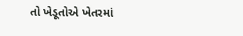તો ખેડૂતોએ ખેતરમાં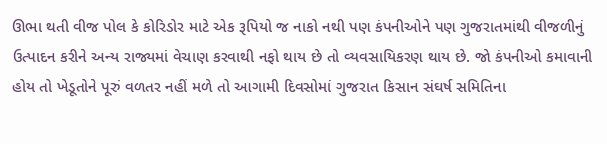ઊભા થતી વીજ પોલ કે કોરિડોર માટે એક રૂપિયો જ નાકો નથી પણ કંપનીઓને પણ ગુજરાતમાંથી વીજળીનું ઉત્પાદન કરીને અન્ય રાજ્યમાં વેચાણ કરવાથી નફો થાય છે તો વ્યવસાયિકરણ થાય છે. જો કંપનીઓ કમાવાની હોય તો ખેડૂતોને પૂરું વળતર નહીં મળે તો આગામી દિવસોમાં ગુજરાત કિસાન સંઘર્ષ સમિતિના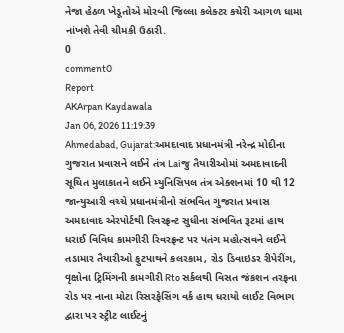નેજા હેઠળ ખેડૂતોએ મોરબી જિલ્લા કલેક્ટર કચેરી આગળ ધામા નાંખશે તેવી ચીમકી ઉઠારી.
0
comment0
Report
AKArpan Kaydawala
Jan 06, 2026 11:19:39
Ahmedabad, Gujarat:અમદાવાદ પ્રધાનમંત્રી નરેન્દ્ર મોદીના ગુજરાત પ્રવાસને લઈને તંત્ર Laiજુ તૈયારીઓમાં અમદાવાદની સૂચિત મુલાકાતને લઈને મ્યુનિસિપલ તંત્ર એક્શનમાં 10 થી 12 જાન્યુઆરી વચ્ચે પ્રધાનમંત્રીનો સંભવિત ગુજરાત પ્રવાસ અમદાવાદ એરપોર્ટથી રિવરફ્રન્ટ સુધીના સંભવિત રૂટમાં હાથ ધરાઈ વિવિધ કામગીરી રિવરફ્રન્ટ પર પતંગ મહોત્સવને લઈને તડામાર તૈયારીઓ ફુટપાથને કલરકામ, રોડ ડિવાઇડર રીપેરીંગ, વૃક્ષોના ટ્રિમિંગની કામગીરી Rto સર્કલથી વિસત જંકશન તરફના રોડ પર નાના મોટા રિસરફેસિંગ વર્ક હાથ ધરાયો લાઈટ વિભાગ દ્વારા પર સ્ટ્રીટ લાઈટનું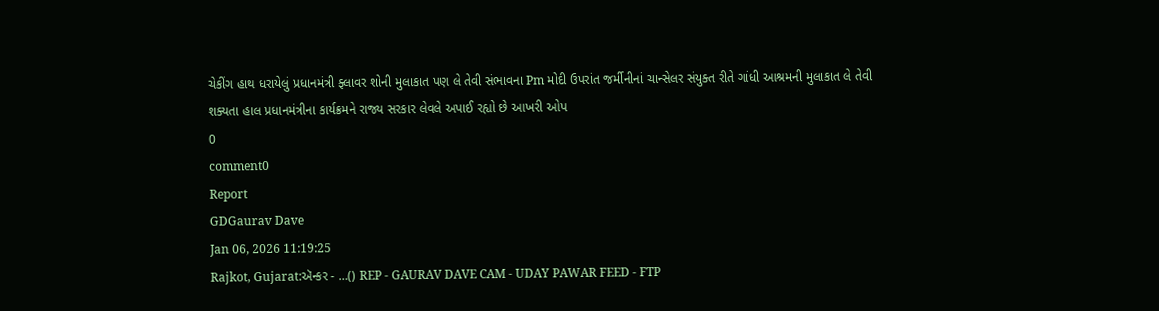ચેકીંગ હાથ ધરાયેલું પ્રધાનમંત્રી ફ્લાવર શોની મુલાકાત પણ લે તેવી સંભાવના Pm મોદી ઉપરાંત જર્મીનીનાં ચાન્સેલર સંયુક્ત રીતે ગાંધી આશ્રમની મુલાકાત લે તેવી શક્યતા હાલ પ્રધાનમંત્રીના કાર્યક્રમને રાજ્ય સરકાર લેવલે અપાઈ રહ્યો છે આખરી ઓપ
0
comment0
Report
GDGaurav Dave
Jan 06, 2026 11:19:25
Rajkot, Gujarat:ઍન્કર - …() REP - GAURAV DAVE CAM - UDAY PAWAR FEED - FTP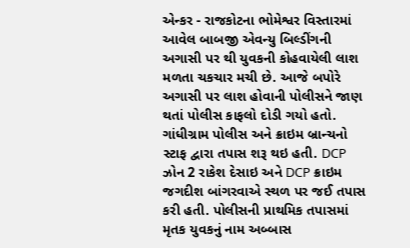એન્કર - રાજકોટના ભોમેશ્વર વિસ્તારમાં આવેલ બાબજી એવન્યુ બિલ્ડીંગની અગાસી પર થી યુવકની કોહવાયેલી લાશ મળતા ચકચાર મચી છે. આજે બપોરે અગાસી પર લાશ હોવાની પોલીસને જાણ થતાં પોલીસ કાફલો દોડી ગયો હતો. ગાંધીગ્રામ પોલીસ અને ક્રાઇમ બ્રાન્ચનો સ્ટાફ દ્વારા તપાસ શરૂ થઇ હતી. DCP ઝોન 2 રાકેશ દેસાઇ અને DCP ક્રાઇમ જગદીશ બાંગરવાએ સ્થળ પર જઈ તપાસ કરી હતી. પોલીસની પ્રાથમિક તપાસમાં મૃતક યુવકનું નામ અબ્બાસ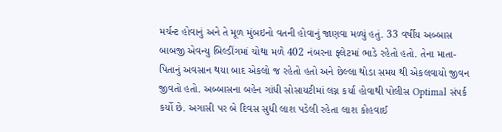મર્ચન્ટ હોવાનું અને તે મૂળ મુંબઇનો વતની હોવાનું જાણવા મળ્યું હતું. 33 વર્ષીય અબ્બાસ બાબજી એવન્યુ બિલ્ડીંગમાં ચોથા મળે 402 નંબરના ફ્લેટમાં ભાડે રહેતો હતો. તેના માતા-પિતાનું અવસાન થયા બાદ એકલો જ રહેતો હતો અને છેલ્લા થોડા સમય થી એકલવાયો જીવન જીવતો હતો. અબ્બાસના બહેન ગાંધી સોસાયટીમાં લગ્ન કર્યા હોવાથી પોલીસ Optimal સંપર્ક કર્યો છે. અગાસી પર બે દિવસ સુધી લાશ પડેલી રહેતા લાશ કોહવાઈ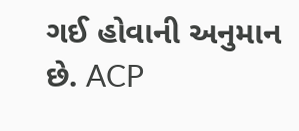ગઈ હોવાની અનુમાન છે. ACP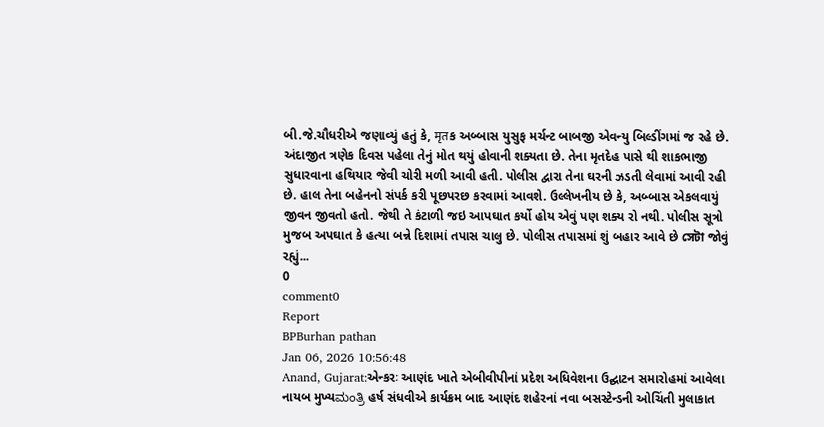બી.જે.ચૌધરીએ જણાવ્યું હતું કે, मृतક અબ્બાસ યુસુફ મર્ચન્ટ બાબજી એવન્યુ બિલ્ડીંગમાં જ રહે છે. અંદાજીત ત્રણેક દિવસ પહેલા તેનું મોત થયું હોવાની શક્યતા છે. તેના મૃતદેહ પાસે થી શાકભાજી સુધારવાના હથિયાર જેવી ચોરી મળી આવી હતી. પોલીસ દ્વારા તેના ઘરની ઝડતી લેવામાં આવી રહી છે. હાલ તેના બહેનનો સંપર્ક કરી પૂછપરછ કરવામાં આવશે. ઉલ્લેખનીય છે કે, અબ્બાસ એકલવાયું જીવન જીવતો હતો. જેથી તે કંટાળી જઇ આપઘાત કર્યો હોય એવું પણ શક્ય રો નથી. પોલીસ સૂત્રો મુજબ અપઘાત કે હત્યા બન્ને દિશામાં તપાસ ચાલુ છે. પોલીસ તપાસમાં શું બહાર આવે છે সেটা જોવું રહ્યું...
0
comment0
Report
BPBurhan pathan
Jan 06, 2026 10:56:48
Anand, Gujarat:એન્કરઃ આણંદ ખાતે એબીવીપીનાં પ્રદેશ અધિવેશના ઉદ્ઘાટન સમારોહમાં આવેલા નાયબ મુખ્યಮಂತ್ರಿ હર્ષ સંધવીએ કાર્યક્રમ બાદ આણંદ શહેરનાં નવા બસસ્ટેન્ડની ઓચિંતી મુલાકાત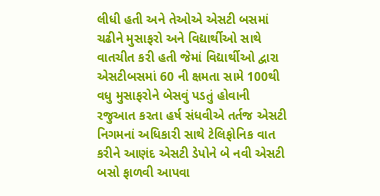લીધી હતી અને તેઓએ એસટી બસમાં ચઢીને મુસાફરો અને વિદ્યાર્થીઓ સાથે વાતચીત કરી હતી જેમાં વિદ્યાર્થીઓ દ્વારા એસટીબસમાં 60 ની ક્ષમતા સામે 100થી વધુ મુસાફરોને બેસવું પડતું હોવાની રજુઆત કરતા હર્ષ સંધવીએ તર્તજ એસટી નિગમનાં અધિકારી સાથે ટેલિફોનિક વાત કરીને આણંદ એસટી ડેપોને બે નવી એસટી બસો ફાળવી આપવા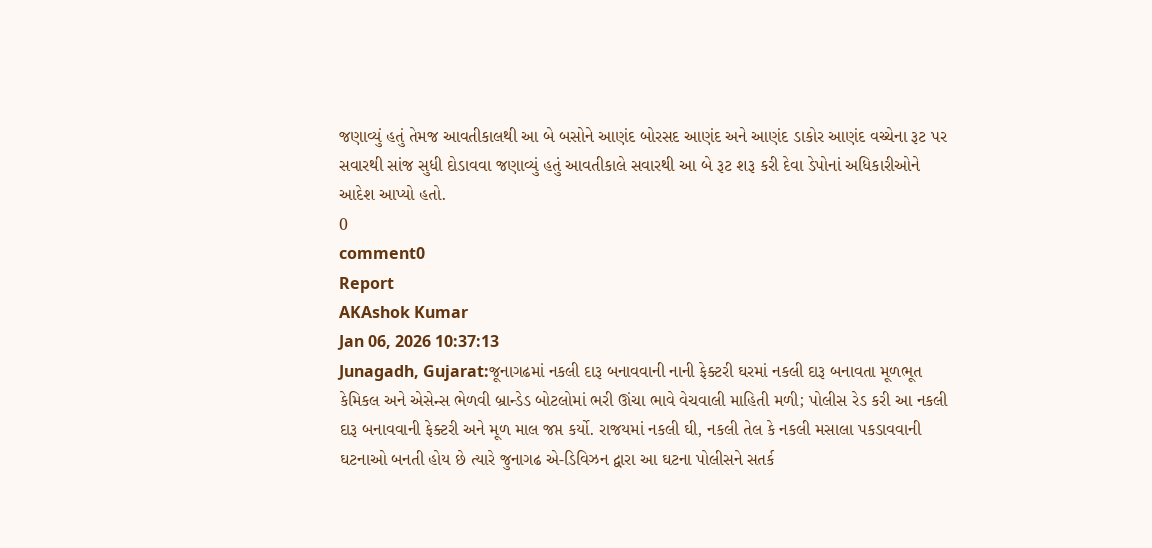જણાવ્યું હતું તેમજ આવતીકાલથી આ બે બસોને આણંદ બોરસદ આણંદ અને આણંદ ડાકોર આણંદ વચ્ચેના રૂટ પર સવારથી સાંજ સુધી દોડાવવા જણાવ્યું હતું આવતીકાલે સવારથી આ બે રૂટ શરૂ કરી દેવા ડેપોનાં અધિકારીઓને આદેશ આપ્યો હતો.
0
comment0
Report
AKAshok Kumar
Jan 06, 2026 10:37:13
Junagadh, Gujarat:જૂનાગઢમાં નકલી દારૂ બનાવવાની નાની ફેક્ટરી ઘરમાં નકલી દારૂ બનાવતા મૂળભૂત કેમિકલ અને એસેન્સ ભેળવી બ્રાન્ડેડ બોટલોમાં ભરી ઊંચા ભાવે વેચવાલી માહિતી મળી; પોલીસ રેડ કરી આ નકલી દારૂ બનાવવાની ફેક્ટરી અને મૂળ માલ જપ્ત કર્યો. રાજયમાં નકલી ઘી, નકલી તેલ કે નકલી મસાલા પકડાવવાની ઘટનાઓ બનતી હોય છે ત્યારે જુનાગઢ એ-ડિવિઝન દ્વારા આ ઘટના પોલીસને સતર્ક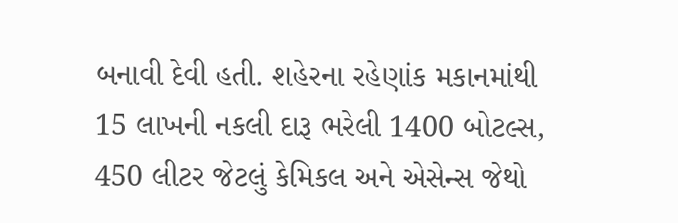બનાવી દેવી હતી. શહેરના રહેણાંક મકાનમાંથી 15 લાખની નકલી દારૂ ભરેલી 1400 બોટલ્સ, 450 લીટર જેટલું કેમિકલ અને એસેન્સ જેથો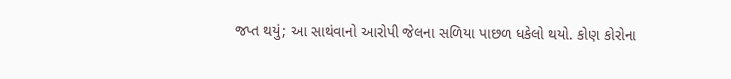જપ્ત થયું; આ સાથંવાનો આરોપી જેલના સળિયા પાછળ ધકેલો થયો. કોણ કોરોના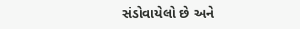સંડોવાયેલો છે અને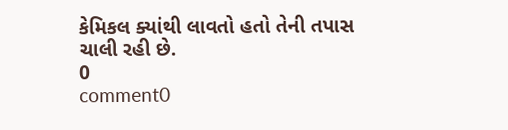કેમિકલ ક્યાંથી લાવતો હતો તેની તપાસ ચાલી રહી છે.
0
comment0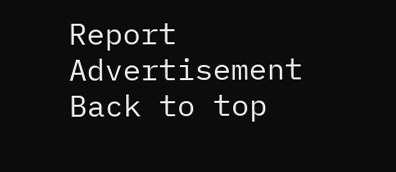Report
Advertisement
Back to top